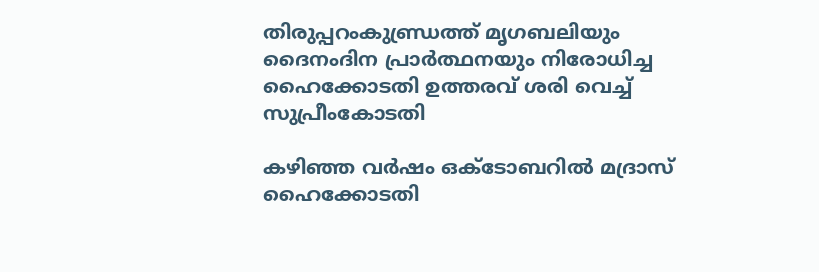തിരുപ്പറംകുണ്ഡ്രത്ത് മൃഗബലിയും ദൈനംദിന പ്രാര്‍ത്ഥനയും നിരോധിച്ച ഹൈക്കോടതി ഉത്തരവ് ശരി വെച്ച് സുപ്രീംകോടതി

കഴിഞ്ഞ വര്‍ഷം ഒക്ടോബറില്‍ മദ്രാസ് ഹൈക്കോടതി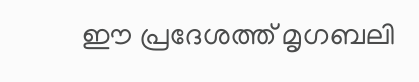ഈ പ്രദേശത്ത് മൃഗബലി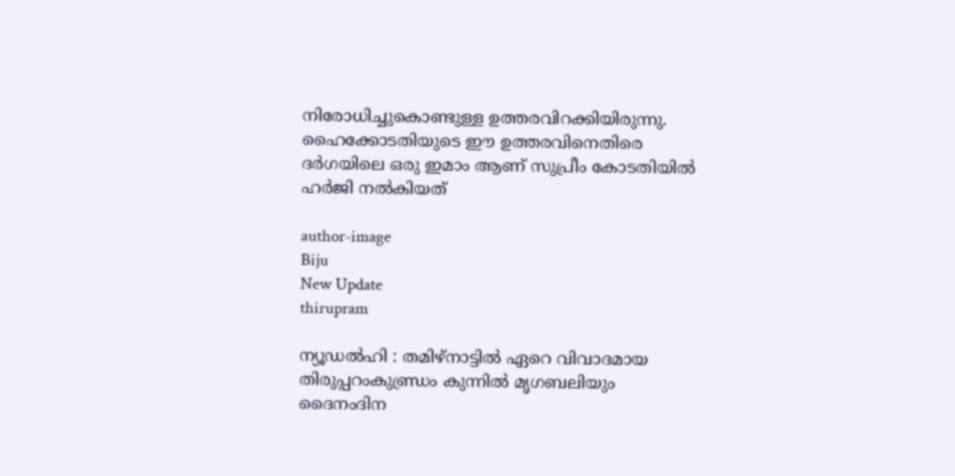നിരോധിച്ചുകൊണ്ടുള്ള ഉത്തരവിറക്കിയിരുന്നു. ഹൈക്കോടതിയുടെ ഈ ഉത്തരവിനെതിരെ ദര്‍ഗയിലെ ഒരു ഇമാം ആണ് സുപ്രീം കോടതിയില്‍ ഹര്‍ജി നല്‍കിയത്

author-image
Biju
New Update
thirupram

ന്യൂഡല്‍ഹി : തമിഴ്‌നാട്ടില്‍ ഏറെ വിവാദമായ തിരുപ്പറംകുണ്ഡ്രം കുന്നില്‍ മൃഗബലിയും ദൈനംദിന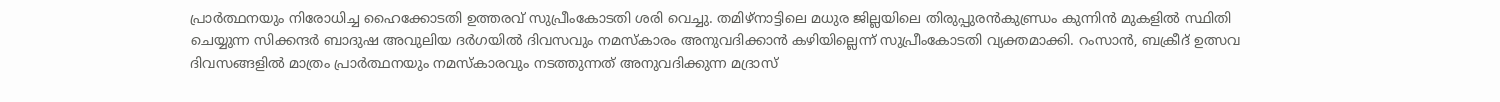പ്രാര്‍ത്ഥനയും നിരോധിച്ച ഹൈക്കോടതി ഉത്തരവ് സുപ്രീംകോടതി ശരി വെച്ചു. തമിഴ്നാട്ടിലെ മധുര ജില്ലയിലെ തിരുപ്പുരന്‍കുണ്ഡ്രം കുന്നിന്‍ മുകളില്‍ സ്ഥിതി ചെയ്യുന്ന സിക്കന്ദര്‍ ബാദുഷ അവുലിയ ദര്‍ഗയില്‍ ദിവസവും നമസ്‌കാരം അനുവദിക്കാന്‍ കഴിയില്ലെന്ന് സുപ്രീംകോടതി വ്യക്തമാക്കി. റംസാന്‍, ബക്രീദ് ഉത്സവ ദിവസങ്ങളില്‍ മാത്രം പ്രാര്‍ത്ഥനയും നമസ്‌കാരവും നടത്തുന്നത് അനുവദിക്കുന്ന മദ്രാസ്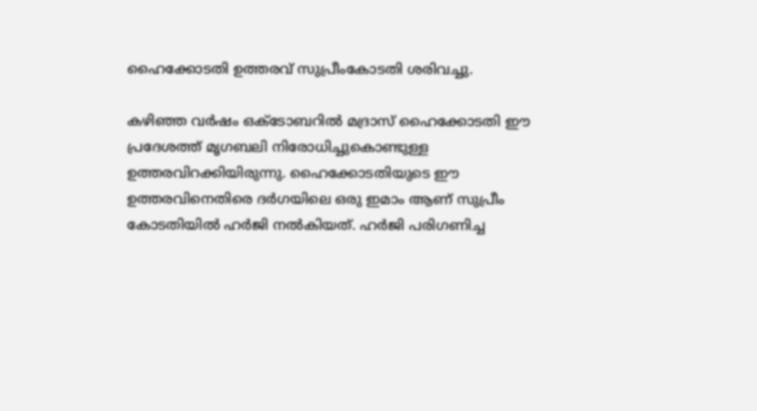ഹൈക്കോടതി ഉത്തരവ് സുപ്രീംകോടതി ശരിവച്ചു.

കഴിഞ്ഞ വര്‍ഷം ഒക്ടോബറില്‍ മദ്രാസ് ഹൈക്കോടതി ഈ പ്രദേശത്ത് മൃഗബലി നിരോധിച്ചുകൊണ്ടുള്ള ഉത്തരവിറക്കിയിരുന്നു. ഹൈക്കോടതിയുടെ ഈ ഉത്തരവിനെതിരെ ദര്‍ഗയിലെ ഒരു ഇമാം ആണ് സുപ്രീം കോടതിയില്‍ ഹര്‍ജി നല്‍കിയത്. ഹര്‍ജി പരിഗണിച്ച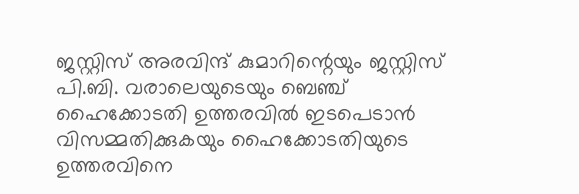ജസ്റ്റിസ് അരവിന്ദ് കുമാറിന്റെയും ജസ്റ്റിസ് പി.ബി. വരാലെയുടെയും ബെഞ്ച് ഹൈക്കോടതി ഉത്തരവില്‍ ഇടപെടാന്‍ വിസമ്മതിക്കുകയും ഹൈക്കോടതിയുടെ ഉത്തരവിനെ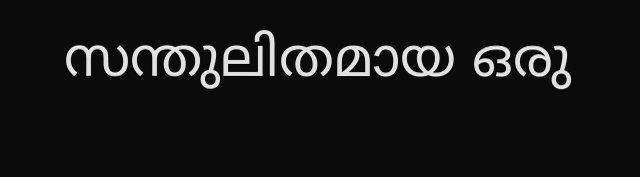സന്തുലിതമായ ഒരു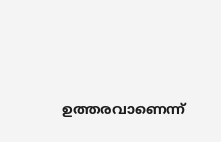ഉത്തരവാണെന്ന്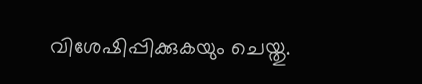വിശേഷിപ്പിക്കുകയും ചെയ്തു.